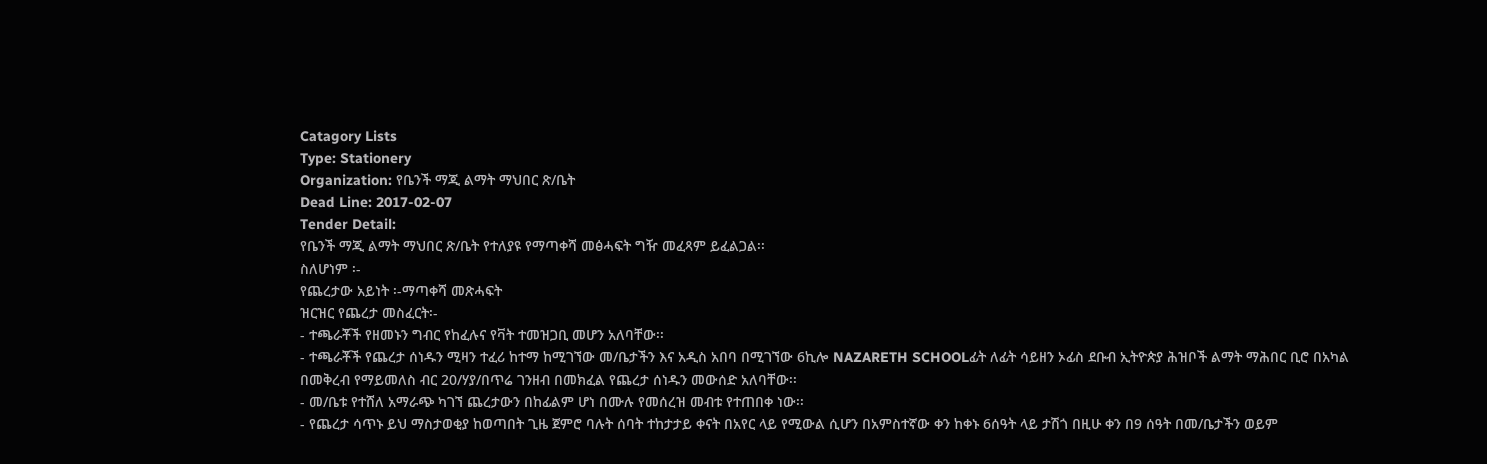Catagory Lists
Type: Stationery
Organization: የቤንች ማጂ ልማት ማህበር ጽ/ቤት
Dead Line: 2017-02-07
Tender Detail:
የቤንች ማጂ ልማት ማህበር ጽ/ቤት የተለያዩ የማጣቀሻ መፅሓፍት ግዥ መፈጻም ይፈልጋል፡፡
ስለሆነም ፡-
የጨረታው አይነት ፡-ማጣቀሻ መጽሓፍት
ዝርዝር የጨረታ መስፈርት፡-
- ተጫራቾች የዘመኑን ግብር የከፈሉና የቫት ተመዝጋቢ መሆን አለባቸው፡፡
- ተጫራቾች የጨረታ ሰነዱን ሚዛን ተፈሪ ከተማ ከሚገኘው መ/ቤታችን እና አዲስ አበባ በሚገኘው 6ኪሎ NAZARETH SCHOOLፊት ለፊት ሳይዘን ኦፊስ ደቡብ ኢትዮጵያ ሕዝቦች ልማት ማሕበር ቢሮ በአካል በመቅረብ የማይመለስ ብር 20/ሃያ/በጥሬ ገንዘብ በመክፈል የጨረታ ሰነዱን መውሰድ አለባቸው፡፡
- መ/ቤቱ የተሸለ አማራጭ ካገኘ ጨረታውን በከፊልም ሆነ በሙሉ የመሰረዝ መብቱ የተጠበቀ ነው፡፡
- የጨረታ ሳጥኑ ይህ ማስታወቂያ ከወጣበት ጊዜ ጀምሮ ባሉት ሰባት ተከታታይ ቀናት በአየር ላይ የሚውል ሲሆን በአምስተኛው ቀን ከቀኑ 6ሰዓት ላይ ታሽጎ በዚሁ ቀን በ9 ሰዓት በመ/ቤታችን ወይም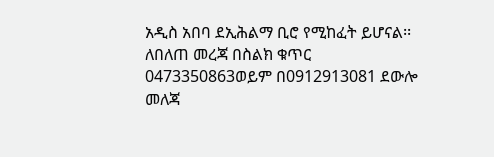አዲስ አበባ ደኢሕልማ ቢሮ የሚከፈት ይሆናል፡፡
ለበለጠ መረጃ በስልክ ቁጥር 0473350863ወይም በ0912913081 ደውሎ መለጃ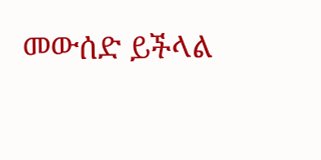መውሰድ ይችላል